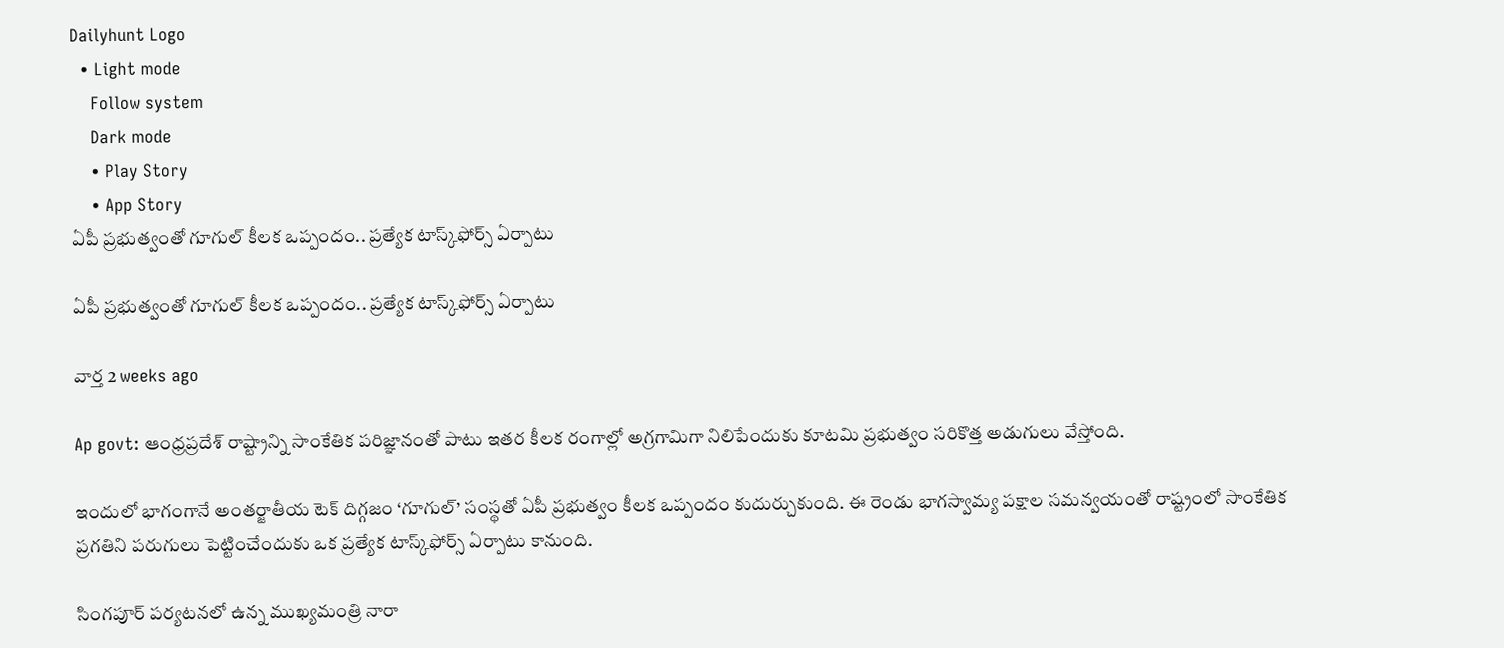Dailyhunt Logo
  • Light mode
    Follow system
    Dark mode
    • Play Story
    • App Story
ఏపీ ప్రభుత్వంతో గూగుల్ కీలక ఒప్పందం.. ప్రత్యేక టాస్క్‌ఫోర్స్ ఏర్పాటు

ఏపీ ప్రభుత్వంతో గూగుల్ కీలక ఒప్పందం.. ప్రత్యేక టాస్క్‌ఫోర్స్ ఏర్పాటు

వార్త 2 weeks ago

Ap govt: ఆంధ్రప్రదేశ్ రాష్ట్రాన్ని సాంకేతిక పరిజ్ఞానంతో పాటు ఇతర కీలక రంగాల్లో అగ్రగామిగా నిలిపేందుకు కూటమి ప్రభుత్వం సరికొత్త అడుగులు వేస్తోంది.

ఇందులో భాగంగానే అంతర్జాతీయ టెక్ దిగ్గజం ‘గూగుల్’ సంస్థతో ఏపీ ప్రభుత్వం కీలక ఒప్పందం కుదుర్చుకుంది. ఈ రెండు భాగస్వామ్య పక్షాల సమన్వయంతో రాష్ట్రంలో సాంకేతిక ప్రగతిని పరుగులు పెట్టించేందుకు ఒక ప్రత్యేక టాస్క్‌ఫోర్స్ ఏర్పాటు కానుంది.

సింగపూర్ పర్యటనలో ఉన్న ముఖ్యమంత్రి నారా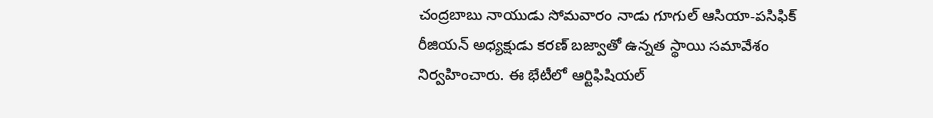చంద్రబాబు నాయుడు సోమవారం నాడు గూగుల్ ఆసియా-పసిఫిక్ రీజియన్ అధ్యక్షుడు కరణ్ బజ్వాతో ఉన్నత స్థాయి సమావేశం నిర్వహించారు. ఈ భేటీలో ఆర్టిఫిషియల్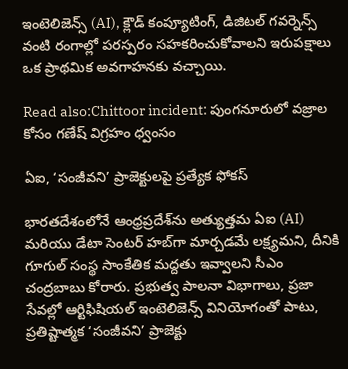ఇంటెలిజెన్స్ (AI), క్లౌడ్ కంప్యూటింగ్, డిజిటల్ గవర్నెన్స్ వంటి రంగాల్లో పరస్పరం సహకరించుకోవాలని ఇరుపక్షాలు ఒక ప్రాథమిక అవగాహనకు వచ్చాయి.

Read also:Chittoor incident: పుంగనూరులో వజ్రాల కోసం గణేష్ విగ్రహం ధ్వంసం

ఏఐ, ‘సంజీవని’ ప్రాజెక్టులపై ప్రత్యేక ఫోకస్

భారతదేశంలోనే ఆంధ్రప్రదేశ్‌ను అత్యుత్తమ ఏఐ (AI) మరియు డేటా సెంటర్ హబ్‌గా మార్చడమే లక్ష్యమని, దీనికి గూగుల్ సంస్థ సాంకేతిక మద్దతు ఇవ్వాలని సీఎం చంద్రబాబు కోరారు. ప్రభుత్వ పాలనా విభాగాలు, ప్రజా సేవల్లో ఆర్టిఫిషియల్ ఇంటెలిజెన్స్ వినియోగంతో పాటు, ప్రతిష్టాత్మక ‘సంజీవని’ ప్రాజెక్టు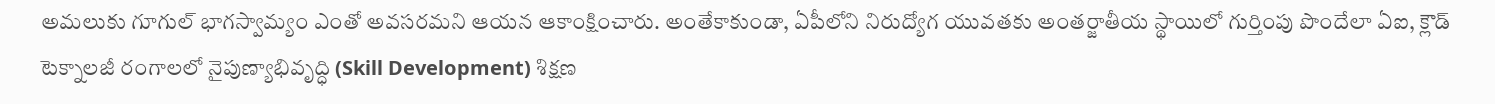అమలుకు గూగుల్ భాగస్వామ్యం ఎంతో అవసరమని ఆయన ఆకాంక్షించారు. అంతేకాకుండా, ఏపీలోని నిరుద్యోగ యువతకు అంతర్జాతీయ స్థాయిలో గుర్తింపు పొందేలా ఏఐ, క్లౌడ్ టెక్నాలజీ రంగాలలో నైపుణ్యాభివృద్ధి (Skill Development) శిక్షణ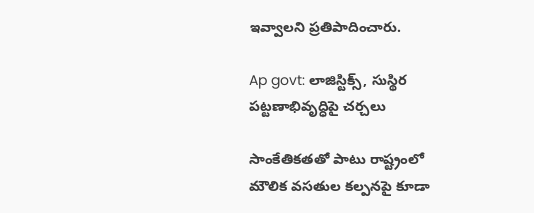ఇవ్వాలని ప్రతిపాదించారు.

Ap govt: లాజిస్టిక్స్, సుస్థిర పట్టణాభివృద్ధిపై చర్చలు

సాంకేతికతతో పాటు రాష్ట్రంలో మౌలిక వసతుల కల్పనపై కూడా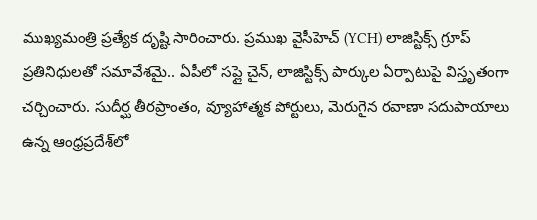ముఖ్యమంత్రి ప్రత్యేక దృష్టి సారించారు. ప్రముఖ వైసీహెచ్ (YCH) లాజిస్టిక్స్ గ్రూప్ ప్రతినిధులతో సమావేశమై.. ఏపీలో సప్లై చైన్, లాజిస్టిక్స్ పార్కుల ఏర్పాటుపై విస్తృతంగా చర్చించారు. సుదీర్ఘ తీరప్రాంతం, వ్యూహాత్మక పోర్టులు, మెరుగైన రవాణా సదుపాయాలు ఉన్న ఆంధ్రప్రదేశ్‌లో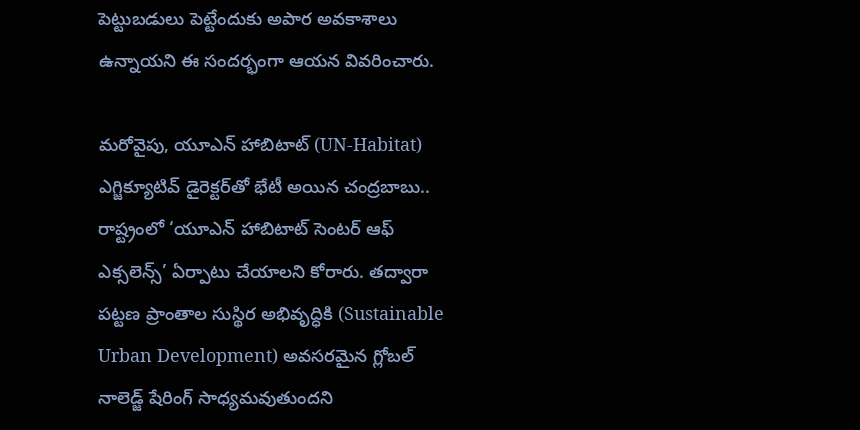పెట్టుబడులు పెట్టేందుకు అపార అవకాశాలు ఉన్నాయని ఈ సందర్భంగా ఆయన వివరించారు.

మరోవైపు, యూఎన్ హాబిటాట్ (UN-Habitat) ఎగ్జిక్యూటివ్ డైరెక్టర్‌తో భేటీ అయిన చంద్రబాబు.. రాష్ట్రంలో ‘యూఎన్ హాబిటాట్ సెంటర్ ఆఫ్ ఎక్సలెన్స్’ ఏర్పాటు చేయాలని కోరారు. తద్వారా పట్టణ ప్రాంతాల సుస్థిర అభివృద్ధికి (Sustainable Urban Development) అవసరమైన గ్లోబల్ నాలెడ్జ్ షేరింగ్ సాధ్యమవుతుందని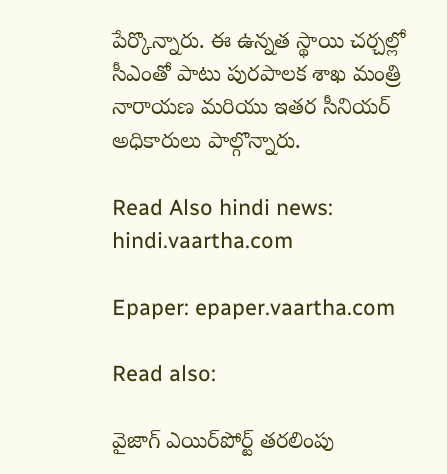పేర్కొన్నారు. ఈ ఉన్నత స్థాయి చర్చల్లో సీఎంతో పాటు పురపాలక శాఖ మంత్రి నారాయణ మరియు ఇతర సీనియర్ అధికారులు పాల్గొన్నారు.

Read Also hindi news: hindi.vaartha.com

Epaper: epaper.vaartha.com

Read also:

వైజాగ్ ఎయిర్‌పోర్ట్ తరలింపు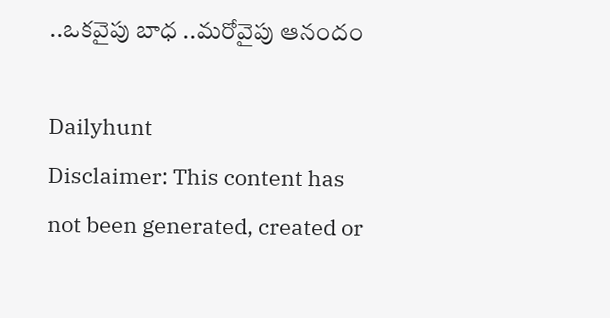..ఒకవైపు బాధ ..మరోవైపు ఆనందం

Dailyhunt
Disclaimer: This content has not been generated, created or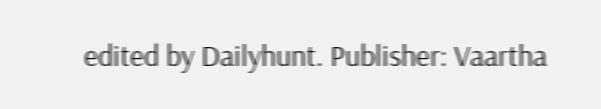edited by Dailyhunt. Publisher: Vaartha